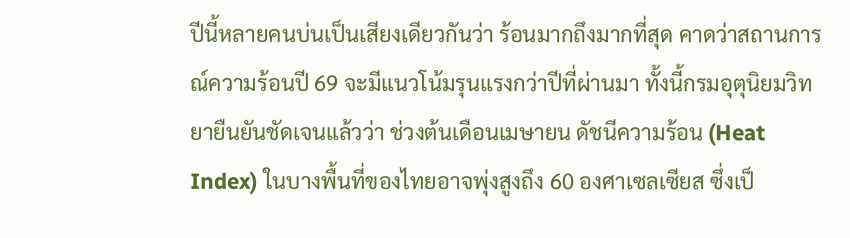ปีนี้หลายคนบ่นเป็นเสียงเดียวกันว่า ร้อนมากถึงมากที่สุด คาดว่าสถานการณ์ความร้อนปี 69 จะมีแนวโน้มรุนแรงกว่าปีที่ผ่านมา ทั้งนี้กรมอุตุนิยมวิทยายืนยันชัดเจนแล้วว่า ช่วงต้นเดือนเมษายน ดัชนีความร้อน (Heat Index) ในบางพื้นที่ของไทยอาจพุ่งสูงถึง 60 องศาเซลเซียส ซึ่งเป็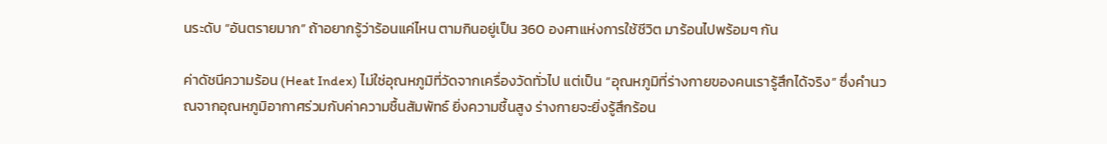นระดับ “อันตรายมาก” ถ้าอยากรู้ว่าร้อนแค่ไหน ตามกินอยู่เป็น 360 องศาแห่งการใช้ชีวิต มาร้อนไปพร้อมๆ กัน

ค่าดัชนีความร้อน (Heat Index) ไม่ใช่อุณหภูมิที่วัดจากเครื่องวัดทั่วไป แต่เป็น “อุณหภูมิที่ร่างกายของคนเรารู้สึกได้จริง” ซึ่งคำนวณจากอุณหภูมิอากาศร่วมกับค่าความชื้นสัมพัทธ์ ยิ่งความชื้นสูง ร่างกายจะยิ่งรู้สึกร้อน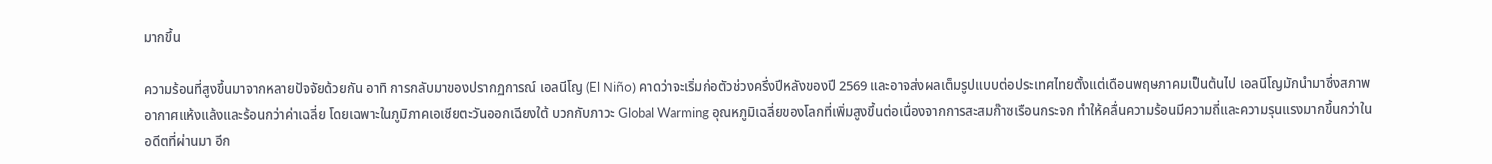มากขึ้น

ความร้อนที่สูงขึ้นมาจากหลายปัจจัยด้วยกัน อาทิ การกลับมาของปรากฏการณ์ เอลนีโญ (El Niño) คาดว่าจะเริ่มก่อตัวช่วงครึ่งปีหลังของปี 2569 และอาจส่งผลเต็มรูปแบบต่อประเทศไทยตั้งแต่เดือนพฤษภาคมเป็นต้นไป เอลนีโญมักนำมาซึ่งสภาพอากาศแห้งแล้งและร้อนกว่าค่าเฉลี่ย โดยเฉพาะในภูมิภาคเอเชียตะวันออกเฉียงใต้ บวกกับภาวะ Global Warming อุณหภูมิเฉลี่ยของโลกที่เพิ่มสูงขึ้นต่อเนื่องจากการสะสมก๊าซเรือนกระจก ทำให้คลื่นความร้อนมีความถี่และความรุนแรงมากขึ้นกว่าในอดีตที่ผ่านมา อีก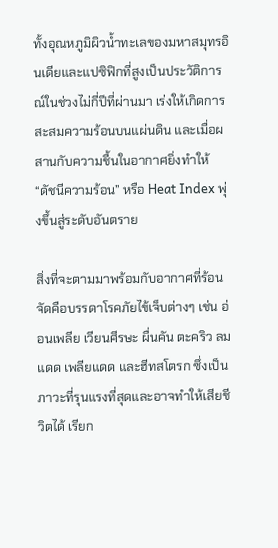ทั้งอุณหภูมิผิวน้ำทะเลของมหาสมุทรอินเดียและแปซิฟิกที่สูงเป็นประวัติการณ์ในช่วงไม่กี่ปีที่ผ่านมา เร่งให้เกิดการสะสมความร้อนบนแผ่นดิน และเมื่อผสานกับความชื้นในอากาศยิ่งทำให้ “ดัชนีความร้อน” หรือ Heat Index พุ่งขึ้นสู่ระดับอันตราย

สิ่งที่จะตามมาพร้อมกับอากาศที่ร้อนจัดคือบรรดาโรคภัยไข้เจ็บต่างๆ เช่น อ่อนเพลีย เวียนศีรษะ ผื่นคัน ตะคริว ลมแดด เพลียแดด และฮีทสโตรก ซึ่งเป็นภาวะที่รุนแรงที่สุดและอาจทำให้เสียชีวิตได้ เรียก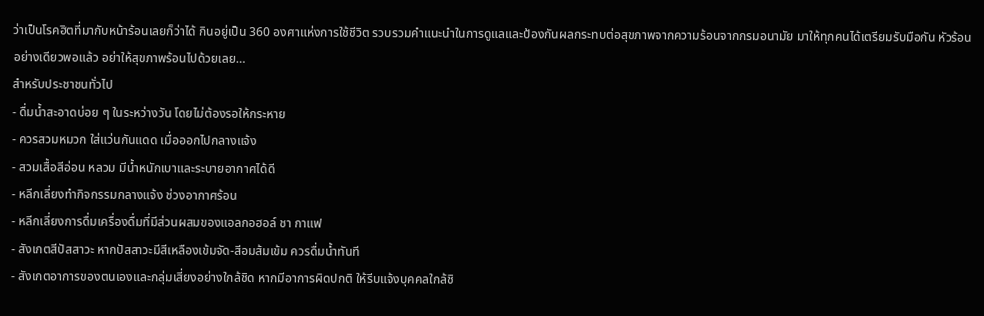ว่าเป็นโรคฮิตที่มากับหน้าร้อนเลยก็ว่าได้ กินอยู่เป็น 360 องศาแห่งการใช้ชีวิต รวบรวมคำแนะนำในการดูแลและป้องกันผลกระทบต่อสุขภาพจากความร้อนจากกรมอนามัย มาให้ทุกคนได้เตรียมรับมือกัน หัวร้อนอย่างเดียวพอแล้ว อย่าให้สุขภาพร้อนไปด้วยเลย…
สำหรับประชาชนทั่วไป
- ดื่มน้ำสะอาดบ่อย ๆ ในระหว่างวัน โดยไม่ต้องรอให้กระหาย
- ควรสวมหมวก ใส่แว่นกันแดด เมื่อออกไปกลางแจ้ง
- สวมเสื้อสีอ่อน หลวม มีน้ำหนักเบาและระบายอากาศได้ดี
- หลีกเลี่ยงทำกิจกรรมกลางแจ้ง ช่วงอากาศร้อน
- หลีกเลี่ยงการดื่มเครื่องดื่มที่มีส่วนผสมของแอลกอฮอล์ ชา กาแฟ
- สังเกตสีปัสสาวะ หากปัสสาวะมีสีเหลืองเข้มจัด-สีอมส้มเข้ม ควรดื่มน้ำทันที
- สังเกตอาการของตนเองและกลุ่มเสี่ยงอย่างใกล้ชิด หากมีอาการผิดปกติ ให้รีบแจ้งบุคคลใกล้ชิ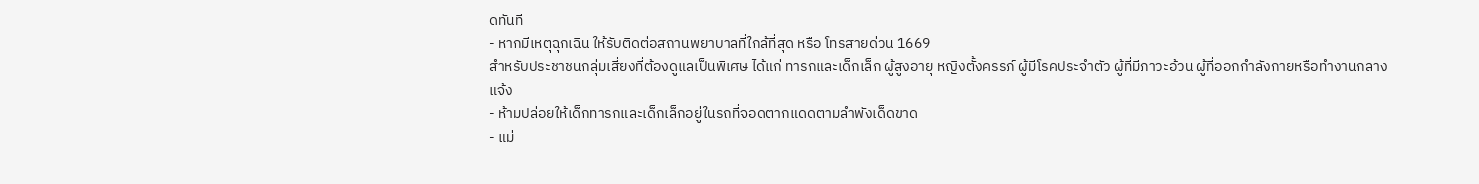ดทันที
- หากมีเหตุฉุกเฉิน ให้รับติดต่อสถานพยาบาลที่ใกล้ที่สุด หรือ โทรสายด่วน 1669
สำหรับประชาชนกลุ่มเสี่ยงที่ต้องดูแลเป็นพิเศษ ได้แก่ ทารกและเด็กเล็ก ผู้สูงอายุ หญิงตั้งครรภ์ ผู้มีโรคประจำตัว ผู้ที่มีภาวะอ้วน ผู้ที่ออกกำลังกายหรือทำงานกลางแจ้ง
- ห้ามปล่อยให้เด็กทารกและเด็กเล็กอยู่ในรถที่จอดตากแดดตามลำพังเด็ดขาด
- แม่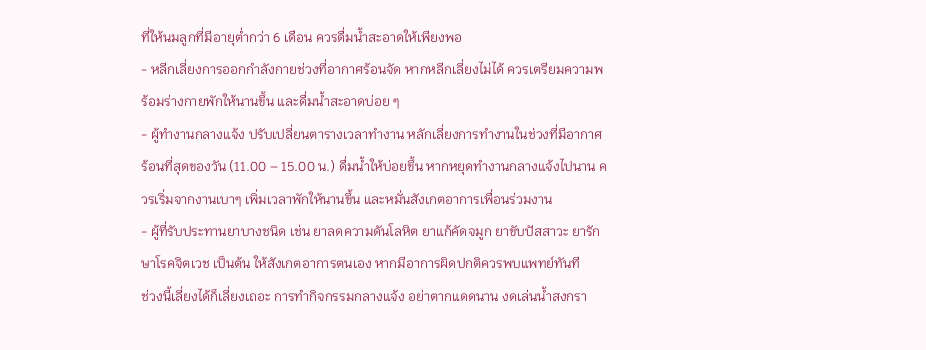ที่ให้นมลูกที่มีอายุต่ำกว่า 6 เดือน ควรดื่มน้ำสะอาดให้เพียงพอ
- หลีกเลี่ยงการออกกำลังกายช่วงที่อากาศร้อนจัด หากหลีกเลี่ยงไม่ได้ ควรเตรียมความพร้อมร่างกายพักให้นานขึ้น และดื่มน้ำสะอาดบ่อย ๆ
- ผู้ทำงานกลางแจ้ง ปรับเปลี่ยนตารางเวลาทำงาน หลักเลี่ยงการทำงานในช่วงที่มีอากาศร้อนที่สุดของวัน (11.00 – 15.00 น.) ดื่มน้ำให้บ่อยขึ้น หากหยุดทำงานกลางแจ้งไปนาน ควรเริ่มจากงานเบาๆ เพิ่มเวลาพักให้นานขึ้น และหมั่นสังเกตอาการเพื่อนร่วมงาน
- ผู้ที่รับประทานยาบางชนิด เช่น ยาลดความดันโลหิต ยาแก้คัดจมูก ยาขับปัสสาวะ ยารักษาโรคจิตเวช เป็นต้น ให้สังเกตอาการตนเอง หากมีอาการผิดปกติควรพบแพทย์ทันที
ช่วงนี้เลี่ยงได้ก็เลี่ยงเถอะ การทำกิจกรรมกลางแจ้ง อย่าตากแดดนาน งดเล่นน้ำสงกรา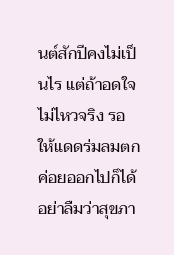นต์สักปีคงไม่เป็นไร แต่ถ้าอดใจไม่ไหวจริง รอให้แดดร่มลมตกค่อยออกไปก็ได้ อย่าลืมว่าสุขภา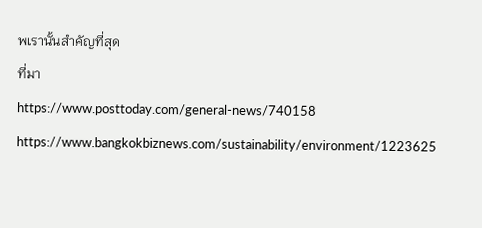พเรานั้นสำคัญที่สุด
ที่มา
https://www.posttoday.com/general-news/740158
https://www.bangkokbiznews.com/sustainability/environment/1223625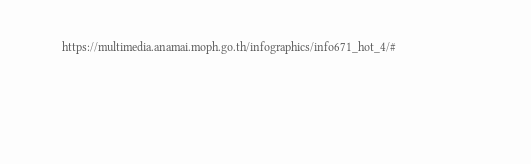https://multimedia.anamai.moph.go.th/infographics/info671_hot_4/#